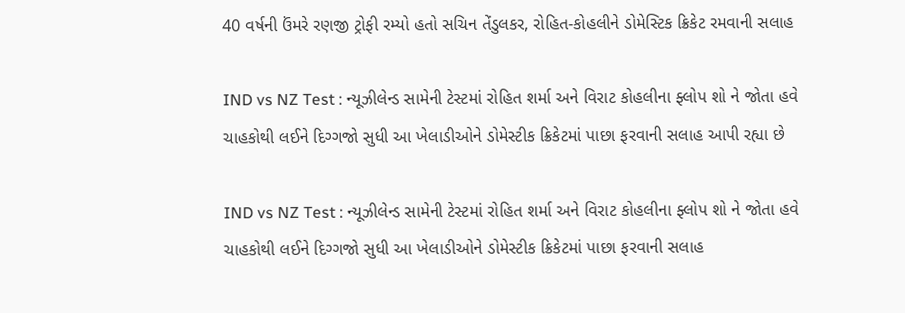40 વર્ષની ઉંમરે રણજી ટ્રોફી રમ્યો હતો સચિન તેંડુલકર, રોહિત-કોહલીને ડોમેસ્ટિક ક્રિકેટ રમવાની સલાહ

IND vs NZ Test : ન્યૂઝીલેન્ડ સામેની ટેસ્ટમાં રોહિત શર્મા અને વિરાટ કોહલીના ફ્લોપ શો ને જોતા હવે ચાહકોથી લઈને દિગ્ગજો સુધી આ ખેલાડીઓને ડોમેસ્ટીક ક્રિકેટમાં પાછા ફરવાની સલાહ આપી રહ્યા છે

IND vs NZ Test : ન્યૂઝીલેન્ડ સામેની ટેસ્ટમાં રોહિત શર્મા અને વિરાટ કોહલીના ફ્લોપ શો ને જોતા હવે ચાહકોથી લઈને દિગ્ગજો સુધી આ ખેલાડીઓને ડોમેસ્ટીક ક્રિકેટમાં પાછા ફરવાની સલાહ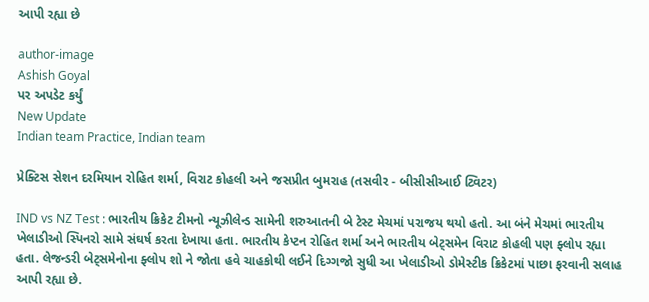આપી રહ્યા છે

author-image
Ashish Goyal
પર અપડેટ કર્યું
New Update
Indian team Practice, Indian team

પ્રેક્ટિસ સેશન દરમિયાન રોહિત શર્મા, વિરાટ કોહલી અને જસપ્રીત બુમરાહ (તસવીર - બીસીસીઆઈ ટ્વિટર)

IND vs NZ Test : ભારતીય ક્રિકેટ ટીમનો ન્યૂઝીલેન્ડ સામેની શરુઆતની બે ટેસ્ટ મેચમાં પરાજય થયો હતો. આ બંને મેચમાં ભારતીય ખેલાડીઓ સ્પિનરો સામે સંઘર્ષ કરતા દેખાયા હતા. ભારતીય કેપ્ટન રોહિત શર્મા અને ભારતીય બેટ્સમેન વિરાટ કોહલી પણ ફ્લોપ રહ્યા હતા. લેજન્ડરી બેટ્સમેનોના ફ્લોપ શો ને જોતા હવે ચાહકોથી લઈને દિગ્ગજો સુધી આ ખેલાડીઓ ડોમેસ્ટીક ક્રિકેટમાં પાછા ફરવાની સલાહ આપી રહ્યા છે.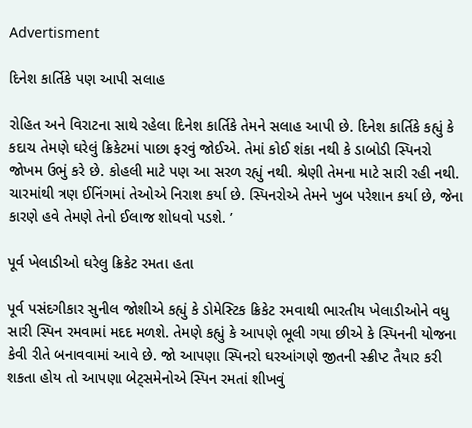Advertisment

દિનેશ કાર્તિકે પણ આપી સલાહ

રોહિત અને વિરાટના સાથે રહેલા દિનેશ કાર્તિકે તેમને સલાહ આપી છે. દિનેશ કાર્તિકે કહ્યું કે કદાચ તેમણે ઘરેલું ક્રિકેટમાં પાછા ફરવું જોઈએ. તેમાં કોઈ શંકા નથી કે ડાબોડી સ્પિનરો જોખમ ઉભું કરે છે. કોહલી માટે પણ આ સરળ રહ્યું નથી. શ્રેણી તેમના માટે સારી રહી નથી. ચારમાંથી ત્રણ ઈનિંગમાં તેઓએ નિરાશ કર્યા છે. સ્પિનરોએ તેમને ખુબ પરેશાન કર્યા છે, જેના કારણે હવે તેમણે તેનો ઈલાજ શોધવો પડશે. ’

પૂર્વ ખેલાડીઓ ઘરેલુ ક્રિકેટ રમતા હતા

પૂર્વ પસંદગીકાર સુનીલ જોશીએ કહ્યું કે ડોમેસ્ટિક ક્રિકેટ રમવાથી ભારતીય ખેલાડીઓને વધુ સારી સ્પિન રમવામાં મદદ મળશે. તેમણે કહ્યું કે આપણે ભૂલી ગયા છીએ કે સ્પિનની યોજના કેવી રીતે બનાવવામાં આવે છે. જો આપણા સ્પિનરો ઘરઆંગણે જીતની સ્ક્રીપ્ટ તૈયાર કરી શકતા હોય તો આપણા બેટ્સમેનોએ સ્પિન રમતાં શીખવું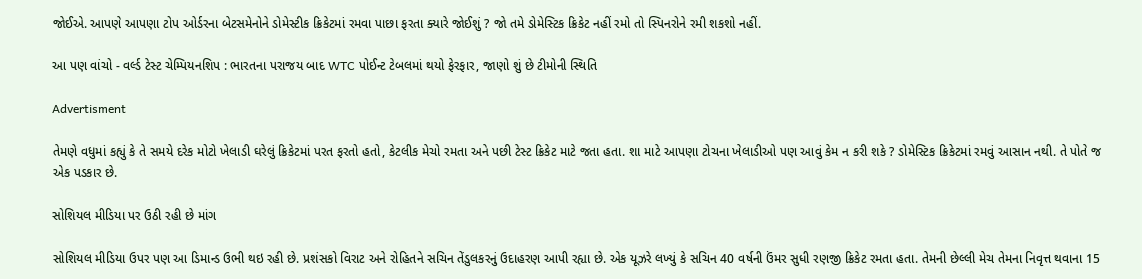જોઈએ. આપણે આપણા ટોપ ઓર્ડરના બેટસમેનોને ડોમેસ્ટીક ક્રિકેટમાં રમવા પાછા ફરતા ક્યારે જોઈશું ? જો તમે ડોમેસ્ટિક ક્રિકેટ નહીં રમો તો સ્પિનરોને રમી શકશો નહીં.

આ પણ વાંચો - વર્લ્ડ ટેસ્ટ ચેમ્પિયનશિપ : ભારતના પરાજય બાદ WTC પોઈન્ટ ટેબલમાં થયો ફેરફાર, જાણો શું છે ટીમોની સ્થિતિ

Advertisment

તેમણે વધુમાં કહ્યું કે તે સમયે દરેક મોટો ખેલાડી ઘરેલું ક્રિકેટમાં પરત ફરતો હતો, કેટલીક મેચો રમતા અને પછી ટેસ્ટ ક્રિકેટ માટે જતા હતા. શા માટે આપણા ટોચના ખેલાડીઓ પણ આવું કેમ ન કરી શકે ? ડોમેસ્ટિક ક્રિકેટમાં રમવું આસાન નથી. તે પોતે જ એક પડકાર છે.

સોશિયલ મીડિયા પર ઉઠી રહી છે માંગ

સોશિયલ મીડિયા ઉપર પણ આ ડિમાન્ડ ઉભી થઇ રહી છે. પ્રશંસકો વિરાટ અને રોહિતને સચિન તેંડુલકરનું ઉદાહરણ આપી રહ્યા છે. એક યૂઝરે લખ્યું કે સચિન 40 વર્ષની ઉંમર સુધી રણજી ક્રિકેટ રમતા હતા. તેમની છેલ્લી મેચ તેમના નિવૃત્ત થવાના 15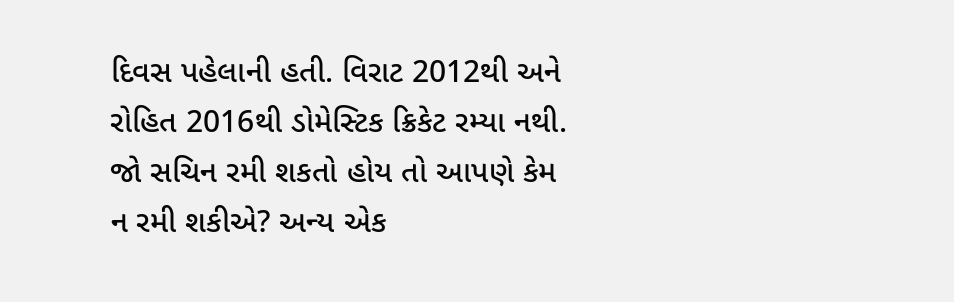દિવસ પહેલાની હતી. વિરાટ 2012થી અને રોહિત 2016થી ડોમેસ્ટિક ક્રિકેટ રમ્યા નથી. જો સચિન રમી શકતો હોય તો આપણે કેમ ન રમી શકીએ? અન્ય એક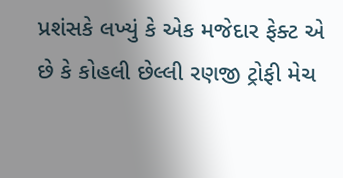પ્રશંસકે લખ્યું કે એક મજેદાર ફેક્ટ એ છે કે કોહલી છેલ્લી રણજી ટ્રોફી મેચ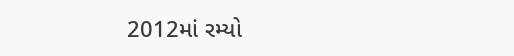2012માં રમ્યો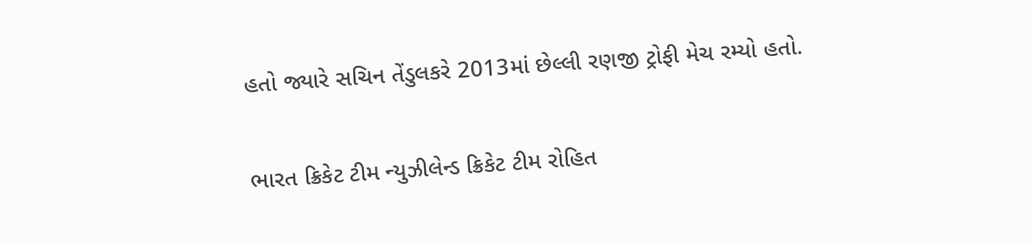હતો જ્યારે સચિન તેંડુલકરે 2013માં છેલ્લી રણજી ટ્રોફી મેચ રમ્યો હતો.

ભારત ક્રિકેટ ટીમ ન્યુઝીલેન્ડ ક્રિકેટ ટીમ રોહિત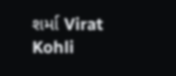શર્મા Virat Kohli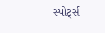સ્પોર્ટ્સ